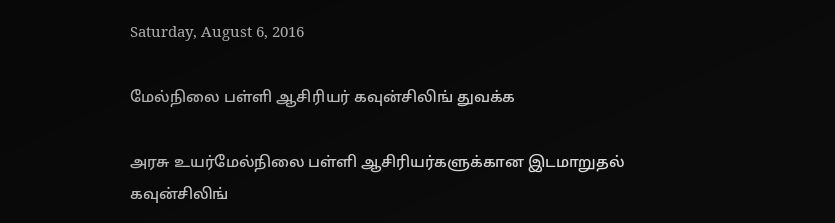Saturday, August 6, 2016

மேல்நிலை பள்ளி ஆசிரியர் கவுன்சிலிங் துவக்க

அரசு உயர்மேல்நிலை பள்ளி ஆசிரியர்களுக்கான இடமாறுதல் கவுன்சிலிங்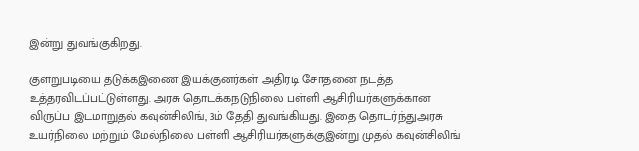இன்று துவங்குகிறது.

குளறுபடியை தடுக்கஇணை இயக்குனர்கள் அதிரடி சோதனை நடத்த உத்தரவிடப்பட்டுள்ளது. அரசு தொடக்கநடுநிலை பள்ளி ஆசிரியர்களுக்கான விருப்ப இடமாறுதல் கவுன்சிலிங், 3ம் தேதி துவங்கியது. இதை தொடர்ந்துஅரசு உயர்நிலை மற்றும் மேல்நிலை பள்ளி ஆசிரியர்களுக்குஇன்று முதல் கவுன்சிலிங்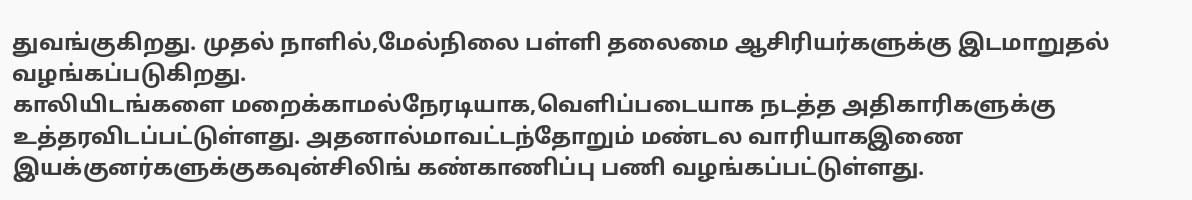துவங்குகிறது. முதல் நாளில்,மேல்நிலை பள்ளி தலைமை ஆசிரியர்களுக்கு இடமாறுதல் வழங்கப்படுகிறது.
காலியிடங்களை மறைக்காமல்நேரடியாக,வெளிப்படையாக நடத்த அதிகாரிகளுக்கு உத்தரவிடப்பட்டுள்ளது. அதனால்மாவட்டந்தோறும் மண்டல வாரியாகஇணை இயக்குனர்களுக்குகவுன்சிலிங் கண்காணிப்பு பணி வழங்கப்பட்டுள்ளது.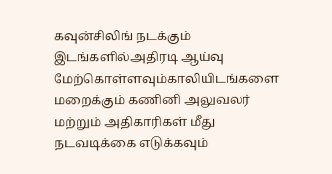கவுன்சிலிங் நடக்கும் இடங்களில்அதிரடி ஆய்வு மேற்கொள்ளவும்காலியிடங்களை மறைக்கும் கணினி அலுவலர் மற்றும் அதிகாரிகள் மீது நடவடிக்கை எடுக்கவும்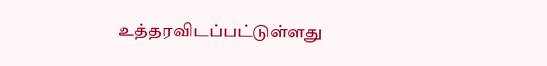உத்தரவிடப்பட்டுள்ளது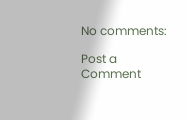No comments:

Post a Comment